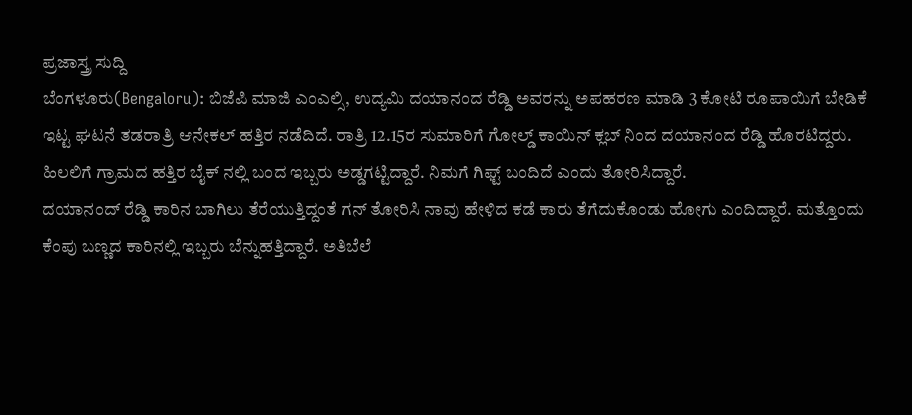ಪ್ರಜಾಸ್ತ್ರ ಸುದ್ದಿ
ಬೆಂಗಳೂರು(Bengaloru): ಬಿಜೆಪಿ ಮಾಜಿ ಎಂಎಲ್ಸಿ, ಉದ್ಯಮಿ ದಯಾನಂದ ರೆಡ್ಡಿ ಅವರನ್ನು ಅಪಹರಣ ಮಾಡಿ 3 ಕೋಟಿ ರೂಪಾಯಿಗೆ ಬೇಡಿಕೆ ಇಟ್ಟ ಘಟನೆ ತಡರಾತ್ರಿ ಆನೇಕಲ್ ಹತ್ತಿರ ನಡೆದಿದೆ. ರಾತ್ರಿ 12.15ರ ಸುಮಾರಿಗೆ ಗೋಲ್ಡ್ ಕಾಯಿನ್ ಕ್ಲಬ್ ನಿಂದ ದಯಾನಂದ ರೆಡ್ಡಿ ಹೊರಟಿದ್ದರು. ಹಿಲಲಿಗೆ ಗ್ರಾಮದ ಹತ್ತಿರ ಬೈಕ್ ನಲ್ಲಿ ಬಂದ ಇಬ್ಬರು ಅಡ್ಡಗಟ್ಟಿದ್ದಾರೆ. ನಿಮಗೆ ಗಿಫ್ಟ್ ಬಂದಿದೆ ಎಂದು ತೋರಿಸಿದ್ದಾರೆ.
ದಯಾನಂದ್ ರೆಡ್ಡಿ ಕಾರಿನ ಬಾಗಿಲು ತೆರೆಯುತ್ತಿದ್ದಂತೆ ಗನ್ ತೋರಿಸಿ ನಾವು ಹೇಳಿದ ಕಡೆ ಕಾರು ತೆಗೆದುಕೊಂಡು ಹೋಗು ಎಂದಿದ್ದಾರೆ. ಮತ್ತೊಂದು ಕೆಂಪು ಬಣ್ಣದ ಕಾರಿನಲ್ಲಿ ಇಬ್ಬರು ಬೆನ್ನುಹತ್ತಿದ್ದಾರೆ. ಅತಿಬೆಲೆ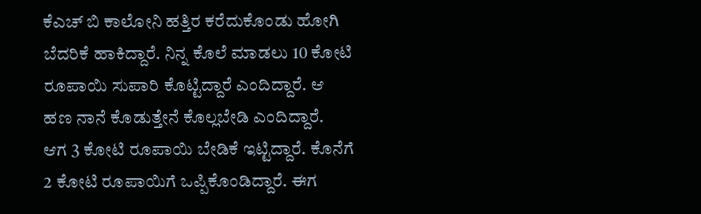ಕೆಎಚ್ ಬಿ ಕಾಲೋನಿ ಹತ್ತಿರ ಕರೆದುಕೊಂಡು ಹೋಗಿ ಬೆದರಿಕೆ ಹಾಕಿದ್ದಾರೆ. ನಿನ್ನ ಕೊಲೆ ಮಾಡಲು 10 ಕೋಟಿ ರೂಪಾಯಿ ಸುಪಾರಿ ಕೊಟ್ಟಿದ್ದಾರೆ ಎಂದಿದ್ದಾರೆ. ಆ ಹಣ ನಾನೆ ಕೊಡುತ್ತೇನೆ ಕೊಲ್ಲಬೇಡಿ ಎಂದಿದ್ದಾರೆ.
ಆಗ 3 ಕೋಟಿ ರೂಪಾಯಿ ಬೇಡಿಕೆ ಇಟ್ಟಿದ್ದಾರೆ. ಕೊನೆಗೆ 2 ಕೋಟಿ ರೂಪಾಯಿಗೆ ಒಪ್ಪಿಕೊಂಡಿದ್ದಾರೆ. ಈಗ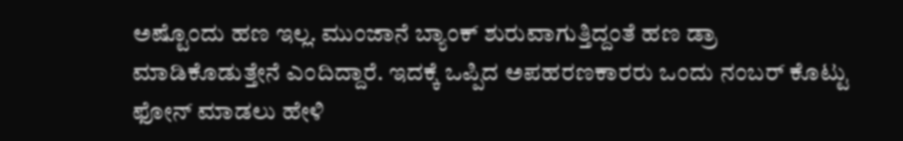ಅಷ್ಟೊಂದು ಹಣ ಇಲ್ಲ. ಮುಂಜಾನೆ ಬ್ಯಾಂಕ್ ಶುರುವಾಗುತ್ತಿದ್ದಂತೆ ಹಣ ಡ್ರಾ ಮಾಡಿಕೊಡುತ್ತೇನೆ ಎಂದಿದ್ದಾರೆ. ಇದಕ್ಕೆ ಒಪ್ಪಿದ ಅಪಹರಣಕಾರರು ಒಂದು ನಂಬರ್ ಕೊಟ್ಟು ಫೋನ್ ಮಾಡಲು ಹೇಳಿ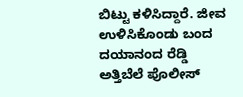ಬಿಟ್ಟು ಕಳಿಸಿದ್ದಾರೆ. ಜೀವ ಉಳಿಸಿಕೊಂಡು ಬಂದ ದಯಾನಂದ ರೆಡ್ಡಿ ಅತ್ತಿಬೆಲೆ ಪೊಲೀಸ್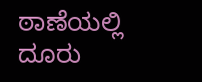ಠಾಣೆಯಲ್ಲಿ ದೂರು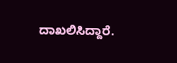ದಾಖಲಿಸಿದ್ದಾರೆ.